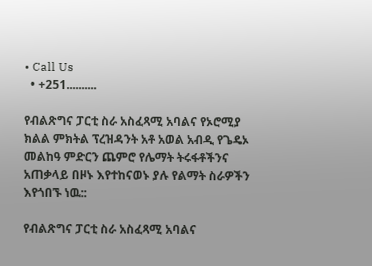• Call Us
  • +251..........

የብልጽግና ፓርቲ ስራ አስፈጻሚ አባልና የኦሮሚያ ክልል ምክትል ፕረዝዳንት አቶ አወል አብዲ የጌዴኦ መልከዓ ምድርን ጨምሮ የሌማት ትሩፋቶችንና አጠቃላይ በዞኑ እየተከናወኑ ያሉ የልማት ስራዎችን እየጎበኙ ነዉ::

የብልጽግና ፓርቲ ስራ አስፈጻሚ አባልና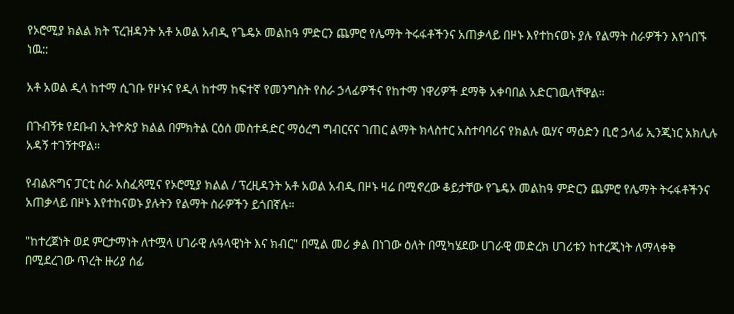የኦሮሚያ ክልል ክት ፕረዝዳንት አቶ አወል አብዲ የጌዴኦ መልከዓ ምድርን ጨምሮ የሌማት ትሩፋቶችንና አጠቃላይ በዞኑ እየተከናወኑ ያሉ የልማት ስራዎችን እየጎበኙ ነዉ::

አቶ አወል ዲላ ከተማ ሲገቡ የዞኑና የዲላ ከተማ ከፍተኛ የመንግስት የስራ ኃላፊዎችና የከተማ ነዋሪዎች ደማቅ አቀባበል አድርገዉላቸዋል።

በጉብኝቱ የደቡብ ኢትዮጵያ ክልል በምክትል ርዕሰ መስተዳድር ማዕረግ ግብርናና ገጠር ልማት ክላስተር አስተባባሪና የክልሉ ዉሃና ማዕድን ቢሮ ኃላፊ ኢንጂነር አክሊሉ አዳኝ ተገኝተዋል።

የብልጽግና ፓርቲ ስራ አስፈጻሚና የኦሮሚያ ክልል / ፕረዚዳንት አቶ አወል አብዲ በዞኑ ዛሬ በሚኖረው ቆይታቸው የጌዴኦ መልከዓ ምድርን ጨምሮ የሌማት ትሩፋቶችንና አጠቃላይ በዞኑ እየተከናወኑ ያሉትን የልማት ስራዎችን ይጎበኛሉ።

"ከተረጀነት ወደ ምርታማነት ለተሟላ ሀገራዊ ሉዓላዊነት እና ክብር" በሚል መሪ ቃል በነገው ዕለት በሚካሄደው ሀገራዊ መድረክ ሀገሪቱን ከተረጂነት ለማላቀቅ በሚደረገው ጥረት ዙሪያ ሰፊ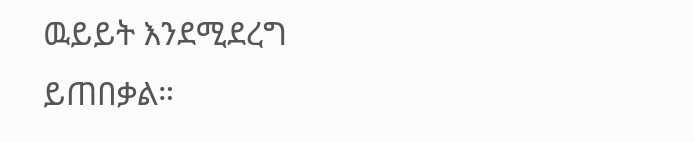ዉይይት እንደሚደረግ ይጠበቃል።